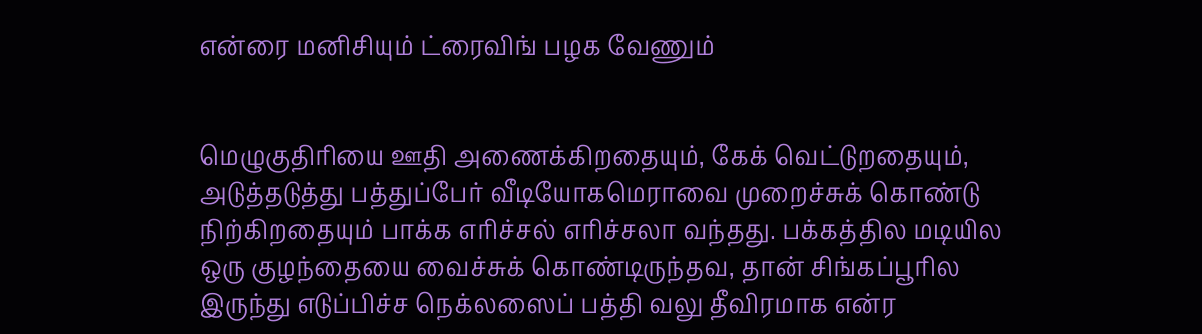என்ரை மனிசியும் ட்ரைவிங் பழக வேணும்


மெழுகுதிரியை ஊதி அணைக்கிறதையும், கேக் வெட்டுறதையும், அடுத்தடுத்து பத்துப்பேர் வீடியோகமெராவை முறைச்சுக் கொண்டு நிற்கிறதையும் பாக்க எரிச்சல் எரிச்சலா வந்தது. பக்கத்தில மடியில ஒரு குழந்தையை வைச்சுக் கொண்டிருந்தவ, தான் சிங்கப்பூரில இருந்து எடுப்பிச்ச நெக்லஸைப் பத்தி வலு தீவிரமாக என்ர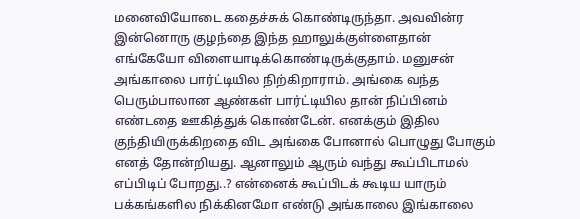மனைவியோடை கதைச்சுக் கொண்டிருந்தா. அவவின்ர இன்னொரு குழந்தை இந்த ஹாலுக்குள்ளைதான் எங்கேயோ விளையாடிக்கொண்டிருக்குதாம். மனுசன் அங்காலை பார்ட்டியில நிற்கிறாராம். அங்கை வந்த பெரும்பாலான ஆண்கள் பார்ட்டியில தான் நிப்பினம் எண்டதை ஊகித்துக் கொண்டேன். எனக்கும் இதில குந்தியிருக்கிறதை விட அங்கை போனால் பொழுது போகும் எனத் தோன்றியது. ஆனாலும் ஆரும் வந்து கூப்பிடாமல் எப்பிடிப் போறது..? என்னைக் கூப்பிடக் கூடிய யாரும் பக்கங்களில நிக்கினமோ எண்டு அங்காலை இங்காலை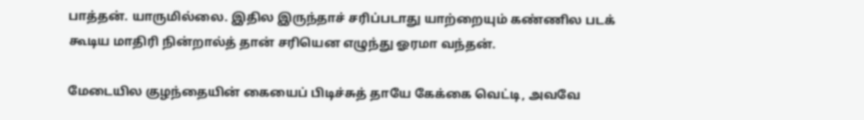பாத்தன். யாருமில்லை. இதில இருந்தாச் சரிப்படாது யாற்றையும் கண்ணில படக் கூடிய மாதிரி நின்றால்த் தான் சரியென எழுந்து ஓரமா வந்தன்.

மேடையில குழந்தையின் கையைப் பிடிச்சுத் தாயே கேக்கை வெட்டி, அவவே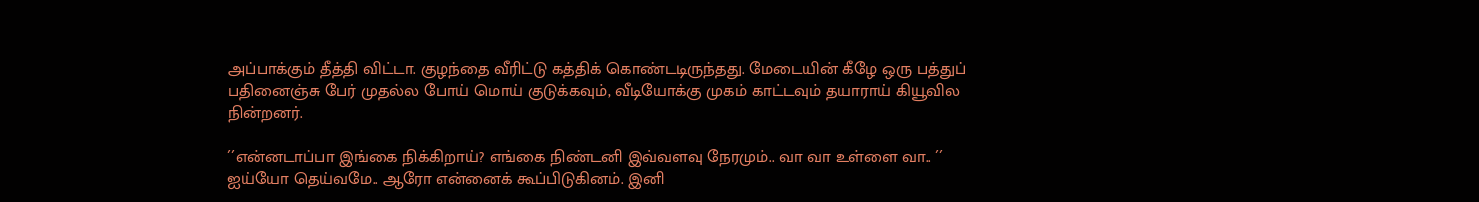அப்பாக்கும் தீத்தி விட்டா. குழந்தை வீரிட்டு கத்திக் கொண்டடிருந்தது. மேடையின் கீழே ஒரு பத்துப் பதினைஞ்சு பேர் முதல்ல போய் மொய் குடுக்கவும், வீடியோக்கு முகம் காட்டவும் தயாராய் கியூவில நின்றனர்.

´´என்னடாப்பா இங்கை நிக்கிறாய்? எங்கை நிண்டனி இவ்வளவு நேரமும்.. வா வா உள்ளை வா.. ´´ ஐய்யோ தெய்வமே.. ஆரோ என்னைக் கூப்பிடுகினம். இனி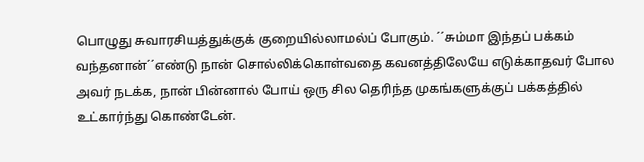பொழுது சுவாரசியத்துக்குக் குறையில்லாமல்ப் போகும். ´´சும்மா இந்தப் பக்கம் வந்தனான்´´எண்டு நான் சொல்லிக்கொள்வதை கவனத்திலேயே எடுக்காதவர் போல அவர் நடக்க, நான் பின்னால் போய் ஒரு சில தெரிந்த முகங்களுக்குப் பக்கத்தில் உட்கார்ந்து கொண்டேன்.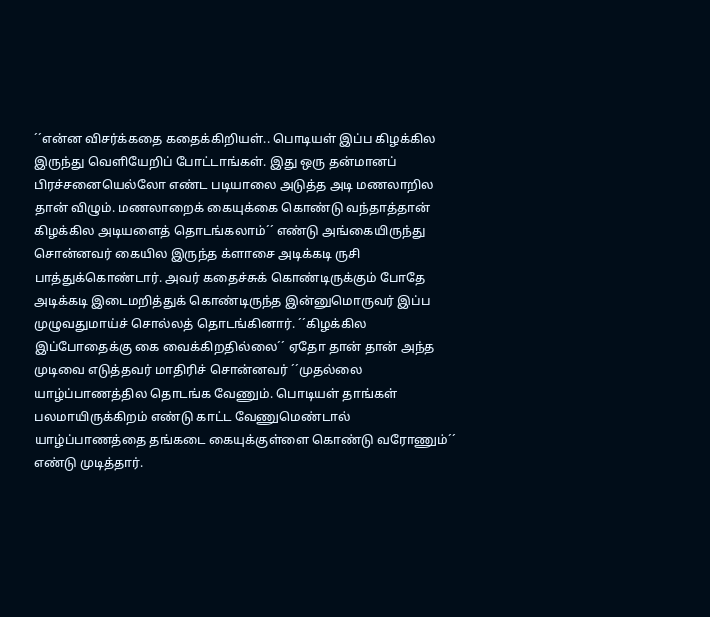´´என்ன விசர்க்கதை கதைக்கிறியள்.. பொடியள் இப்ப கிழக்கில இருந்து வெளியேறிப் போட்டாங்கள். இது ஒரு தன்மானப் பிரச்சனையெல்லோ எண்ட படியாலை அடுத்த அடி மணலாறில தான் விழும். மணலாறைக் கையுக்கை கொண்டு வந்தாத்தான் கிழக்கில அடியளைத் தொடங்கலாம்´´ எண்டு அங்கையிருந்து சொன்னவர் கையில இருந்த க்ளாசை அடிக்கடி ருசி பாத்துக்கொண்டார். அவர் கதைச்சுக் கொண்டிருக்கும் போதே அடிக்கடி இடைமறித்துக் கொண்டிருந்த இன்னுமொருவர் இப்ப முழுவதுமாய்ச் சொல்லத் தொடங்கினார். ´´கிழக்கில இப்போதைக்கு கை வைக்கிறதில்லை´´ ஏதோ தான் தான் அந்த முடிவை எடுத்தவர் மாதிரிச் சொன்னவர் ´´முதல்லை யாழ்ப்பாணத்தில தொடங்க வேணும். பொடியள் தாங்கள் பலமாயிருக்கிறம் எண்டு காட்ட வேணுமெண்டால் யாழ்ப்பாணத்தை தங்கடை கையுக்குள்ளை கொண்டு வரோணும்´´ எண்டு முடித்தார்.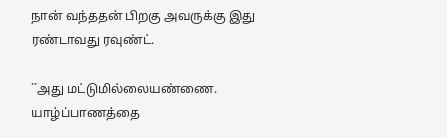நான் வந்ததன் பிறகு அவருக்கு இது ரண்டாவது ரவுண்ட்.

´´அது மட்டுமில்லையண்ணை. யாழ்ப்பாணத்தை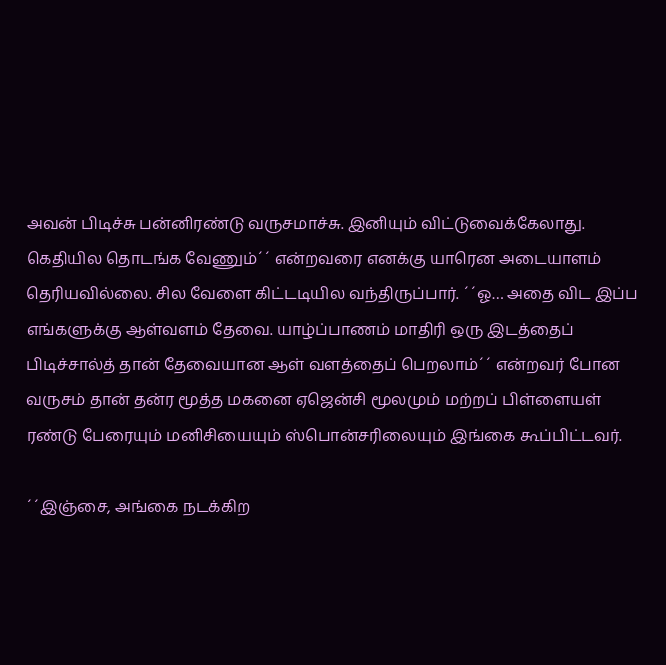அவன் பிடிச்சு பன்னிரண்டு வருசமாச்சு. இனியும் விட்டுவைக்கேலாது. கெதியில தொடங்க வேணும்´´ என்றவரை எனக்கு யாரென அடையாளம் தெரியவில்லை. சில வேளை கிட்டடியில வந்திருப்பார். ´´ஓ… அதை விட இப்ப எங்களுக்கு ஆள்வளம் தேவை. யாழ்ப்பாணம் மாதிரி ஒரு இடத்தைப் பிடிச்சால்த் தான் தேவையான ஆள் வளத்தைப் பெறலாம்´´ என்றவர் போன வருசம் தான் தன்ர மூத்த மகனை ஏஜென்சி மூலமும் மற்றப் பிள்ளையள் ரண்டு பேரையும் மனிசியையும் ஸ்பொன்சரிலையும் இங்கை கூப்பிட்டவர்.

´´இஞ்சை, அங்கை நடக்கிற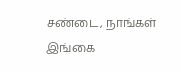சண்டை, நாங்கள் இங்கை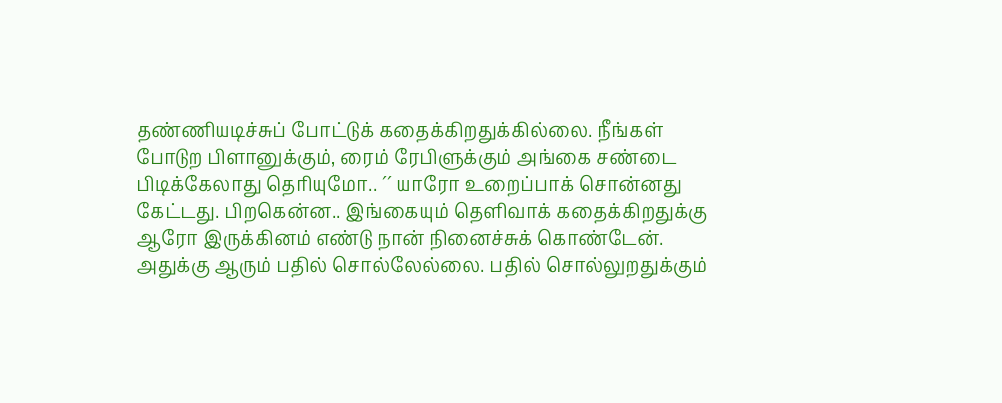தண்ணியடிச்சுப் போட்டுக் கதைக்கிறதுக்கில்லை. நீங்கள் போடுற பிளானுக்கும், ரைம் ரேபிளுக்கும் அங்கை சண்டை பிடிக்கேலாது தெரியுமோ.. ´´ யாரோ உறைப்பாக் சொன்னது கேட்டது. பிறகென்ன.. இங்கையும் தெளிவாக் கதைக்கிறதுக்கு ஆரோ இருக்கினம் எண்டு நான் நினைச்சுக் கொண்டேன். அதுக்கு ஆரும் பதில் சொல்லேல்லை. பதில் சொல்லுறதுக்கும்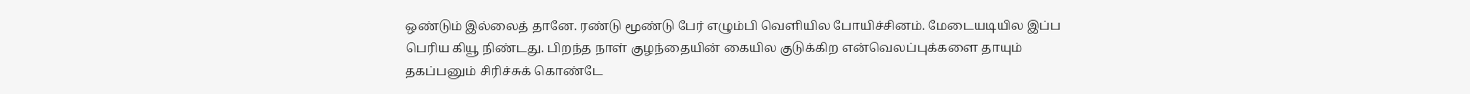ஒண்டும் இல்லைத் தானே. ரண்டு மூண்டு பேர் எழும்பி வெளியில போயிச்சினம். மேடையடியில இப்ப பெரிய கியூ நிண்டது. பிறந்த நாள் குழந்தையின் கையில குடுக்கிற என்வெலப்புக்களை தாயும் தகப்பனும் சிரிச்சுக் கொண்டே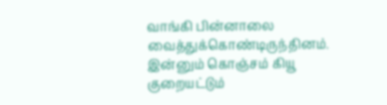வாங்கி பின்னாலை வைத்துக்கொண்டிருந்தினம். இன்னும் கொஞ்சம் கியூ குறையட்டும்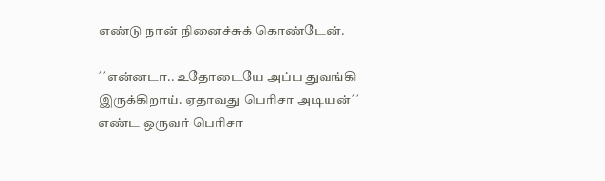எண்டு நான் நினைச்சுக் கொண்டேன்.

´´என்னடா.. உதோடையே அப்ப துவங்கி இருக்கிறாய். ஏதாவது பெரிசா அடியன்´´ எண்ட ஒருவர் பெரிசா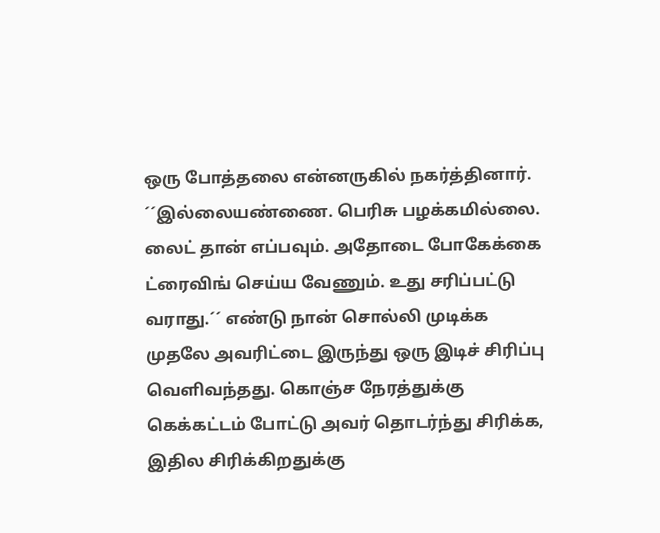ஒரு போத்தலை என்னருகில் நகர்த்தினார். ´´இல்லையண்ணை. பெரிசு பழக்கமில்லை. லைட் தான் எப்பவும். அதோடை போகேக்கை ட்ரைவிங் செய்ய வேணும். உது சரிப்பட்டு வராது.´´ எண்டு நான் சொல்லி முடிக்க முதலே அவரிட்டை இருந்து ஒரு இடிச் சிரிப்பு வெளிவந்தது. கொஞ்ச நேரத்துக்கு கெக்கட்டம் போட்டு அவர் தொடர்ந்து சிரிக்க, இதில சிரிக்கிறதுக்கு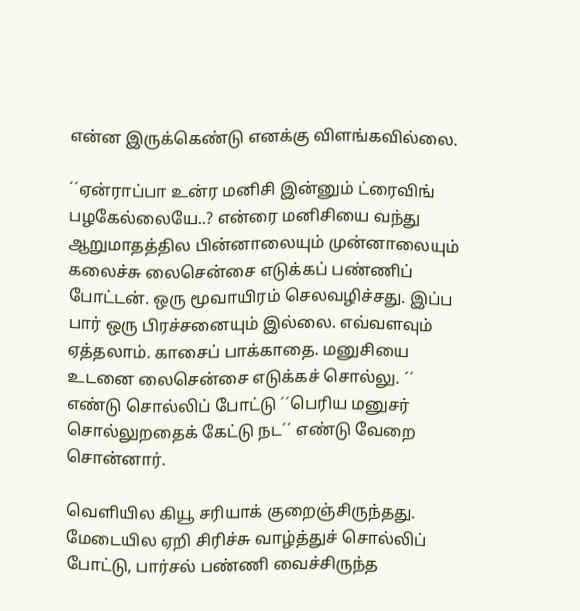என்ன இருக்கெண்டு எனக்கு விளங்கவில்லை.

´´ஏன்ராப்பா உன்ர மனிசி இன்னும் ட்ரைவிங் பழகேல்லையே..? என்ரை மனிசியை வந்து ஆறுமாதத்தில பின்னாலையும் முன்னாலையும் கலைச்சு லைசென்சை எடுக்கப் பண்ணிப் போட்டன். ஒரு மூவாயிரம் செலவழிச்சது. இப்ப பார் ஒரு பிரச்சனையும் இல்லை. எவ்வளவும் ஏத்தலாம். காசைப் பாக்காதை. மனுசியை உடனை லைசென்சை எடுக்கச் சொல்லு. ´´ எண்டு சொல்லிப் போட்டு ´´பெரிய மனுசர் சொல்லுறதைக் கேட்டு நட´´ எண்டு வேறை சொன்னார்.

வெளியில கியூ சரியாக் குறைஞ்சிருந்தது. மேடையில ஏறி சிரிச்சு வாழ்த்துச் சொல்லிப் போட்டு, பார்சல் பண்ணி வைச்சிருந்த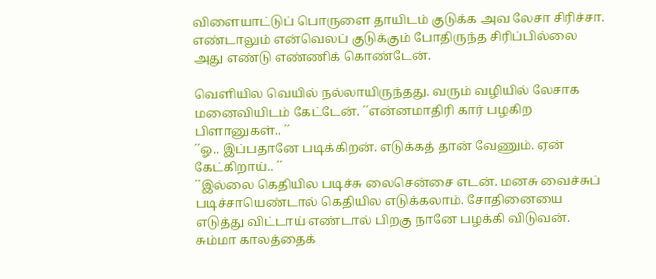விளையாட்டுப் பொருளை தாயிடம் குடுக்க அவ லேசா சிரிச்சா. எண்டாலும் என்வெலப் குடுக்கும் போதிருந்த சிரிப்பில்லை அது எண்டு எண்ணிக் கொண்டேன்.

வெளியில வெயில் நல்லாயிருந்தது. வரும் வழியில் லேசாக மனைவியிடம் கேட்டேன். ´´என்னமாதிரி கார் பழகிற பிளானுகள்.. ´´
´´ஓ.. இப்பதானே படிக்கிறன். எடுக்கத் தான் வேணும். ஏன் கேட்கிறாய்.. ´´
´´இல்லை கெதியில படிச்சு லைசென்சை எடன். மனசு வைச்சுப் படிச்சாயெண்டால் கெதியில எடுக்கலாம். சோதினையை எடுத்து விட்டாய் எண்டால் பிறகு நானே பழக்கி விடுவன். சும்மா காலத்தைக்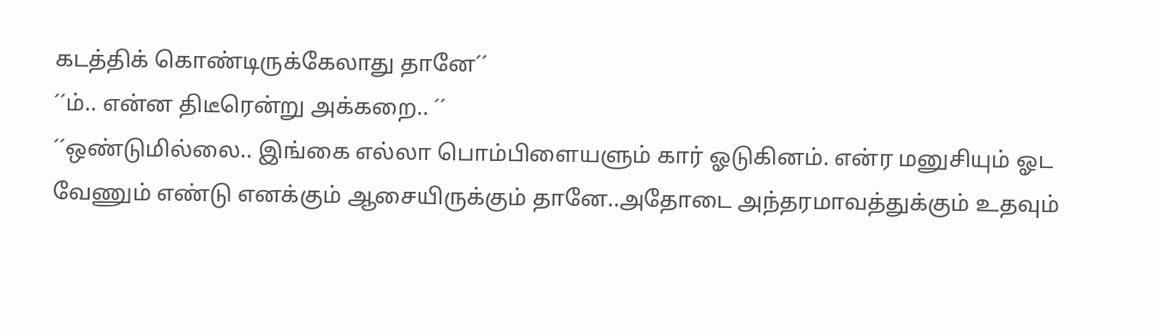கடத்திக் கொண்டிருக்கேலாது தானே´´
´´ம்.. என்ன திடீரென்று அக்கறை.. ´´
´´ஒண்டுமில்லை.. இங்கை எல்லா பொம்பிளையளும் கார் ஓடுகினம். என்ர மனுசியும் ஓட வேணும் எண்டு எனக்கும் ஆசையிருக்கும் தானே..அதோடை அந்தரமாவத்துக்கும் உதவும்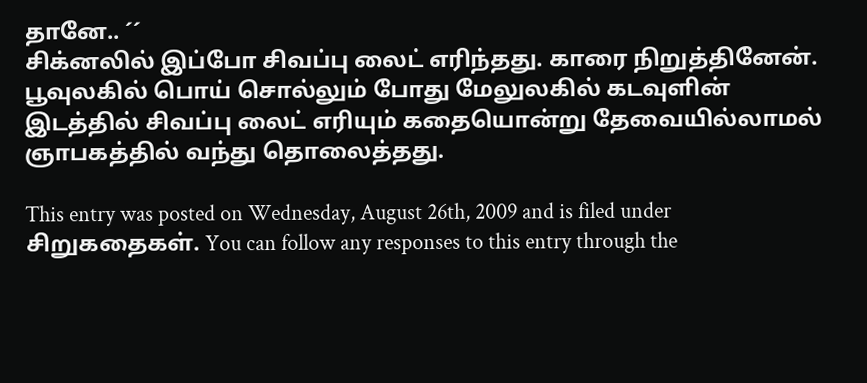தானே.. ´´
சிக்னலில் இப்போ சிவப்பு லைட் எரிந்தது. காரை நிறுத்தினேன். பூவுலகில் பொய் சொல்லும் போது மேலுலகில் கடவுளின் இடத்தில் சிவப்பு லைட் எரியும் கதையொன்று தேவையில்லாமல் ஞாபகத்தில் வந்து தொலைத்தது.

This entry was posted on Wednesday, August 26th, 2009 and is filed under சிறுகதைகள். You can follow any responses to this entry through the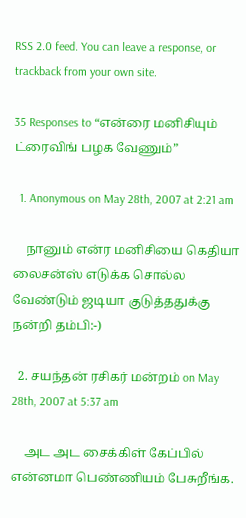RSS 2.0 feed. You can leave a response, or trackback from your own site.

35 Responses to “என்ரை மனிசியும் ட்ரைவிங் பழக வேணும்”

  1. Anonymous on May 28th, 2007 at 2:21 am

    நானும் என்ர மனிசியை கெதியா லைசன்ஸ் எடுக்க சொல்ல வேண்டும் ஜடியா குடுத்ததுக்கு நன்றி தம்பி:-)

  2. சயந்தன் ரசிகர் மன்றம் on May 28th, 2007 at 5:37 am

    அட அட சைக்கிள் கேப்பில் என்னமா பெண்ணியம் பேசுறீங்க.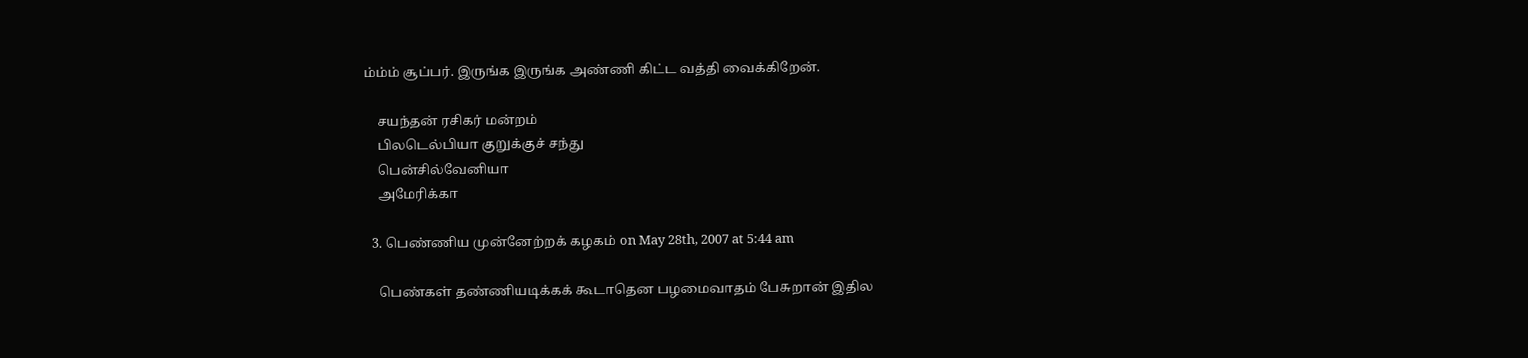ம்ம்ம் சூப்பர். இருங்க இருங்க அண்ணி கிட்ட வத்தி வைக்கிறேன்.

    சயந்தன் ரசிகர் மன்றம்
    பிலடெல்பியா குறுக்குச் சந்து
    பென்சில்வேனியா
    அமேரிக்கா

  3. பெண்ணிய முன்னேற்றக் கழகம் on May 28th, 2007 at 5:44 am

    பெண்கள் தண்ணியடிக்கக் கூடாதென பழமைவாதம் பேசுறான் இதில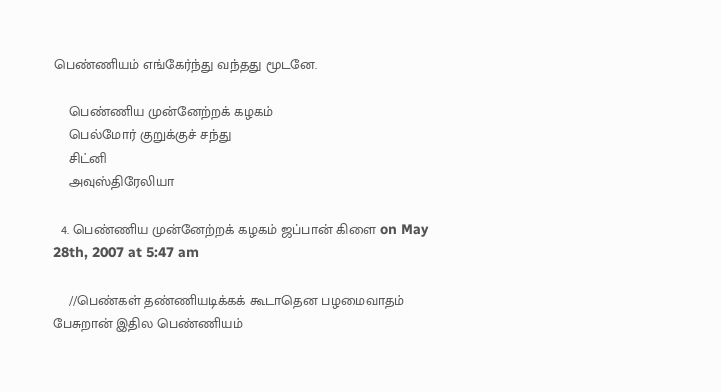பெண்ணியம் எங்கேர்ந்து வந்தது மூடனே.

    பெண்ணிய முன்னேற்றக் கழகம்
    பெல்மோர் குறுக்குச் சந்து
    சிட்னி
    அவுஸ்திரேலியா

  4. பெண்ணிய முன்னேற்றக் கழகம் ஜப்பான் கிளை on May 28th, 2007 at 5:47 am

    //பெண்கள் தண்ணியடிக்கக் கூடாதென பழமைவாதம் பேசுறான் இதில பெண்ணியம்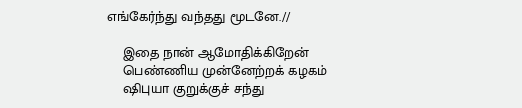எங்கேர்ந்து வந்தது மூடனே.//

    இதை நான் ஆமோதிக்கிறேன்
    பெண்ணிய முன்னேற்றக் கழகம்
    ஷிபுயா குறுக்குச் சந்து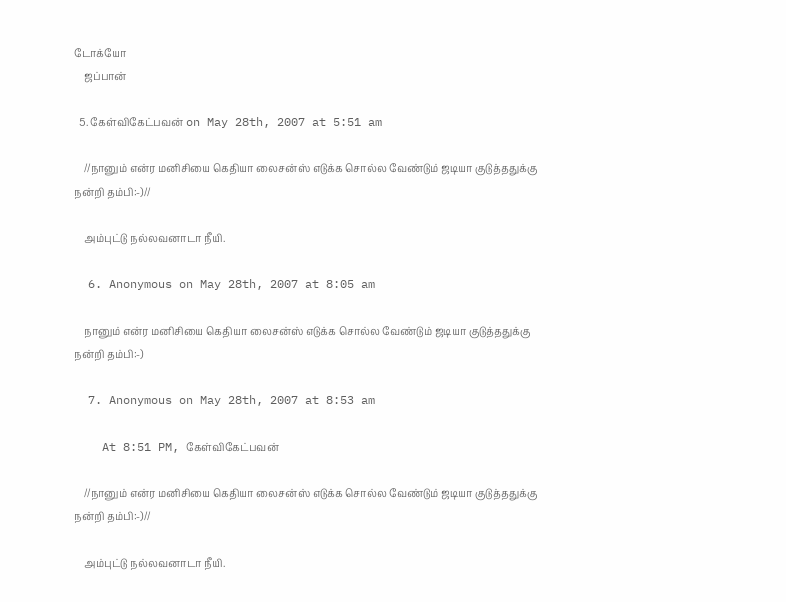டோக்யோ
    ஜப்பான்

  5. கேள்விகேட்பவன் on May 28th, 2007 at 5:51 am

    //நானும் என்ர மனிசியை கெதியா லைசன்ஸ் எடுக்க சொல்ல வேண்டும் ஜடியா குடுத்ததுக்கு நன்றி தம்பி:-)//

    அம்புட்டு நல்லவனாடா நீயி.

  6. Anonymous on May 28th, 2007 at 8:05 am

    நானும் என்ர மனிசியை கெதியா லைசன்ஸ் எடுக்க சொல்ல வேண்டும் ஜடியா குடுத்ததுக்கு நன்றி தம்பி:-)

  7. Anonymous on May 28th, 2007 at 8:53 am

    At 8:51 PM, கேள்விகேட்பவன்

    //நானும் என்ர மனிசியை கெதியா லைசன்ஸ் எடுக்க சொல்ல வேண்டும் ஜடியா குடுத்ததுக்கு நன்றி தம்பி:-)//

    அம்புட்டு நல்லவனாடா நீயி.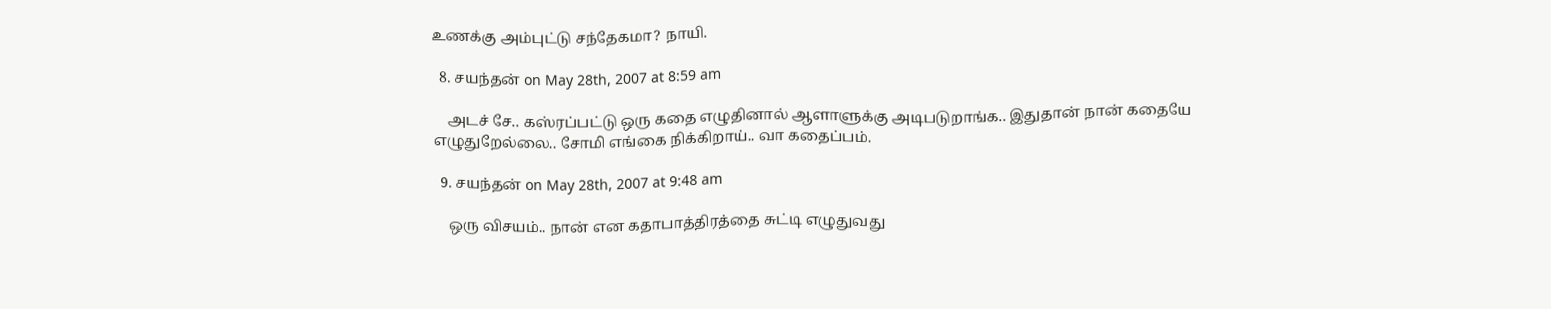உணக்கு அம்புட்டு சந்தேகமா? நாயி.

  8. சயந்தன் on May 28th, 2007 at 8:59 am

    அடச் சே.. கஸ்ரப்பட்டு ஒரு கதை எழுதினால் ஆளாளுக்கு அடிபடுறாங்க.. இதுதான் நான் கதையே எழுதுறேல்லை.. சோமி எங்கை நிக்கிறாய்.. வா கதைப்பம்.

  9. சயந்தன் on May 28th, 2007 at 9:48 am

    ஒரு விசயம்.. நான் என கதாபாத்திரத்தை சுட்டி எழுதுவது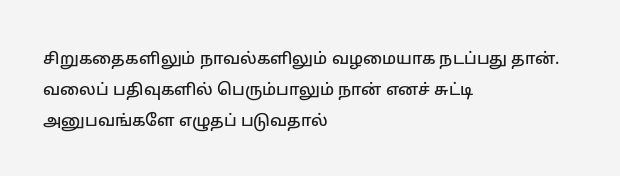சிறுகதைகளிலும் நாவல்களிலும் வழமையாக நடப்பது தான். வலைப் பதிவுகளில் பெரும்பாலும் நான் எனச் சுட்டி அனுபவங்களே எழுதப் படுவதால்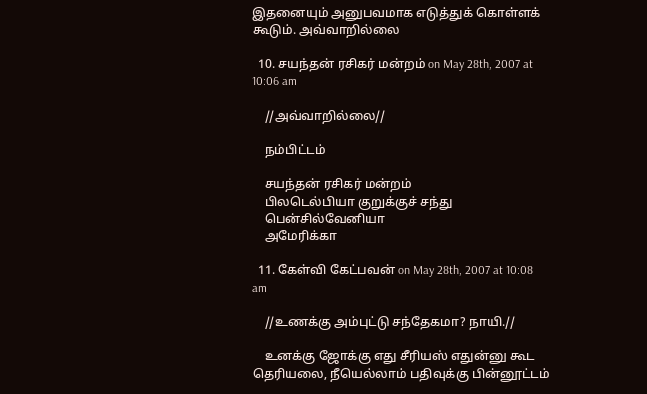இதனையும் அனுபவமாக எடுத்துக் கொள்ளக் கூடும். அவ்வாறில்லை

  10. சயந்தன் ரசிகர் மன்றம் on May 28th, 2007 at 10:06 am

    //அவ்வாறில்லை//

    நம்பிட்டம்

    சயந்தன் ரசிகர் மன்றம்
    பிலடெல்பியா குறுக்குச் சந்து
    பென்சில்வேனியா
    அமேரிக்கா

  11. கேள்வி கேட்பவன் on May 28th, 2007 at 10:08 am

    //உணக்கு அம்புட்டு சந்தேகமா? நாயி.//

    உனக்கு ஜோக்கு எது சீரியஸ் எதுன்னு கூட தெரியலை, நீயெல்லாம் பதிவுக்கு பின்னூட்டம்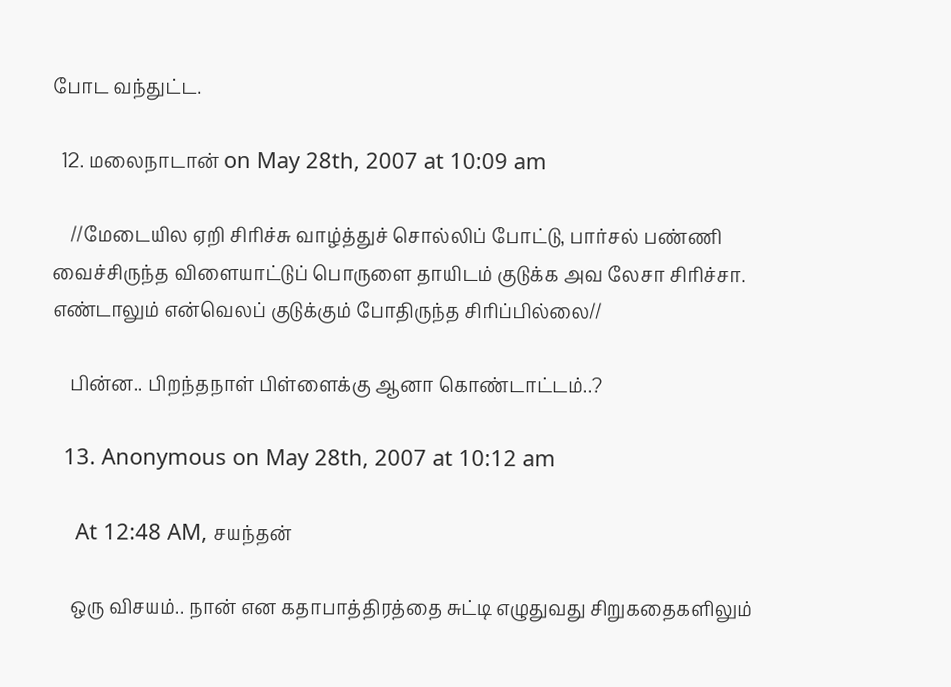போட வந்துட்ட.

  12. மலைநாடான் on May 28th, 2007 at 10:09 am

    //மேடையில ஏறி சிரிச்சு வாழ்த்துச் சொல்லிப் போட்டு, பார்சல் பண்ணி வைச்சிருந்த விளையாட்டுப் பொருளை தாயிடம் குடுக்க அவ லேசா சிரிச்சா. எண்டாலும் என்வெலப் குடுக்கும் போதிருந்த சிரிப்பில்லை//

    பின்ன.. பிறந்தநாள் பிள்ளைக்கு ஆனா கொண்டாட்டம்..?

  13. Anonymous on May 28th, 2007 at 10:12 am

    At 12:48 AM, சயந்தன்

    ஒரு விசயம்.. நான் என கதாபாத்திரத்தை சுட்டி எழுதுவது சிறுகதைகளிலும்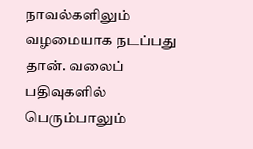நாவல்களிலும் வழமையாக நடப்பது தான். வலைப் பதிவுகளில் பெரும்பாலும்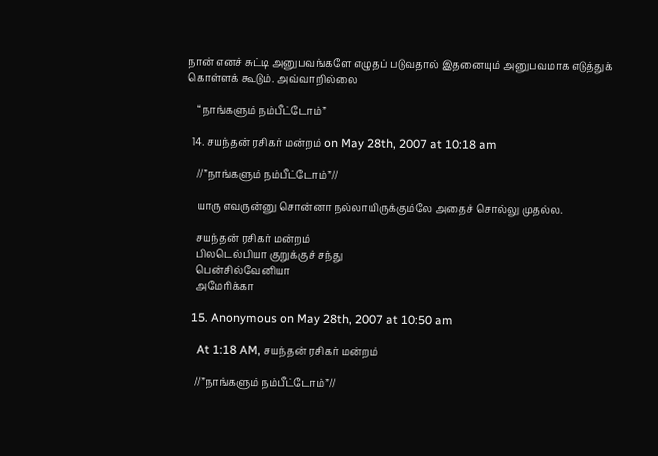நான் எனச் சுட்டி அனுபவங்களே எழுதப் படுவதால் இதனையும் அனுபவமாக எடுத்துக் கொள்ளக் கூடும். அவ்வாறில்லை

    “நாங்களும் நம்பீட்டோம்”

  14. சயந்தன் ரசிகர் மன்றம் on May 28th, 2007 at 10:18 am

    //”நாங்களும் நம்பீட்டோம்”//

    யாரு எவருன்னு சொன்னா நல்லாயிருக்கும்லே அதைச் சொல்லு முதல்ல.

    சயந்தன் ரசிகர் மன்றம்
    பிலடெல்பியா குறுக்குச் சந்து
    பென்சில்வேனியா
    அமேரிக்கா

  15. Anonymous on May 28th, 2007 at 10:50 am

    At 1:18 AM, சயந்தன் ரசிகர் மன்றம்

    //”நாங்களும் நம்பீட்டோம்”//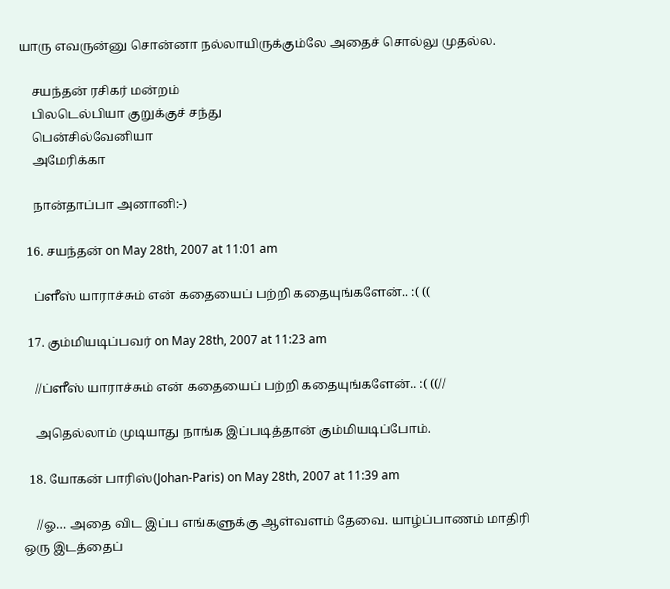யாரு எவருன்னு சொன்னா நல்லாயிருக்கும்லே அதைச் சொல்லு முதல்ல.

    சயந்தன் ரசிகர் மன்றம்
    பிலடெல்பியா குறுக்குச் சந்து
    பென்சில்வேனியா
    அமேரிக்கா

    நான்தாப்பா அனானி:-)

  16. சயந்தன் on May 28th, 2007 at 11:01 am

    ப்ளீஸ் யாராச்சும் என் கதையைப் பற்றி கதையுங்களேன்.. :( ((

  17. கும்மியடிப்பவர் on May 28th, 2007 at 11:23 am

    //ப்ளீஸ் யாராச்சும் என் கதையைப் பற்றி கதையுங்களேன்.. :( ((//

    அதெல்லாம் முடியாது நாங்க இப்படித்தான் கும்மியடிப்போம்.

  18. யோகன் பாரிஸ்(Johan-Paris) on May 28th, 2007 at 11:39 am

    //ஓ… அதை விட இப்ப எங்களுக்கு ஆள்வளம் தேவை. யாழ்ப்பாணம் மாதிரி ஒரு இடத்தைப்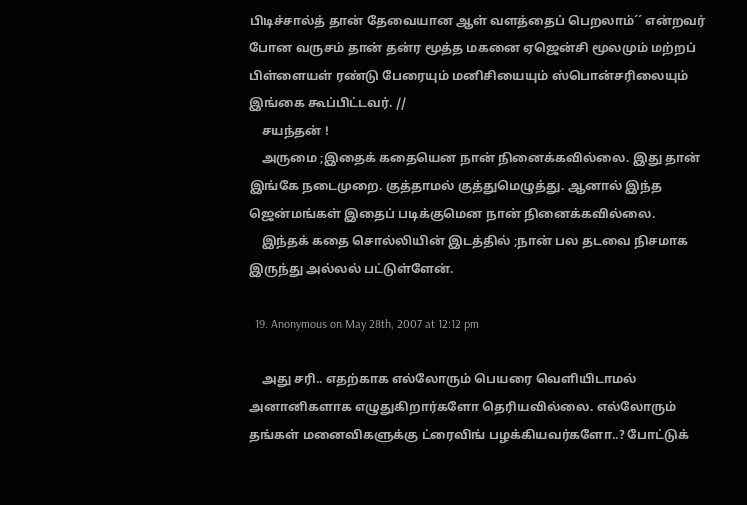பிடிச்சால்த் தான் தேவையான ஆள் வளத்தைப் பெறலாம்´´ என்றவர் போன வருசம் தான் தன்ர மூத்த மகனை ஏஜென்சி மூலமும் மற்றப் பிள்ளையள் ரண்டு பேரையும் மனிசியையும் ஸ்பொன்சரிலையும் இங்கை கூப்பிட்டவர். //
    சயந்தன் !
    அருமை ;இதைக் கதையென நான் நினைக்கவில்லை. இது தான் இங்கே நடைமுறை. குத்தாமல் குத்துமெழுத்து. ஆனால் இந்த ஜென்மங்கள் இதைப் படிக்குமென நான் நினைக்கவில்லை.
    இந்தக் கதை சொல்லியின் இடத்தில் ;நான் பல தடவை நிசமாக இருந்து அல்லல் பட்டுள்ளேன்.

  19. Anonymous on May 28th, 2007 at 12:12 pm

    அது சரி.. எதற்காக எல்லோரும் பெயரை வெளியிடாமல் அனானிகளாக எழுதுகிறார்களோ தெரியவில்லை. எல்லோரும் தங்கள் மனைவிகளுக்கு ட்ரைவிங் பழக்கியவர்களோ..? போட்டுக்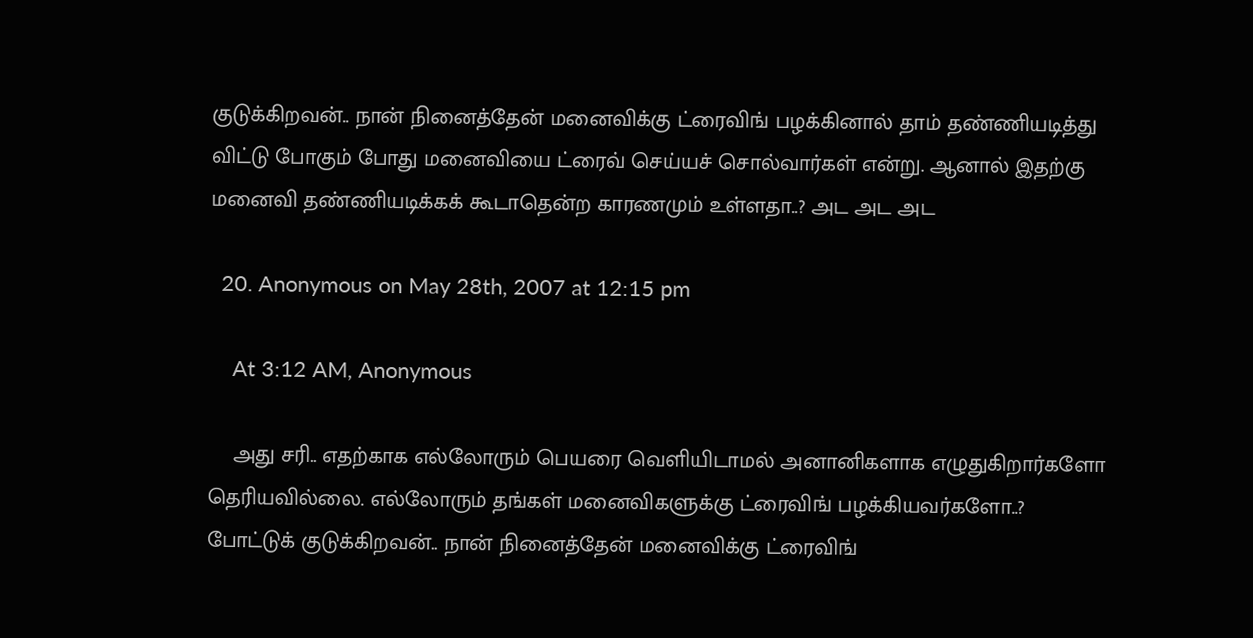குடுக்கிறவன்.. நான் நினைத்தேன் மனைவிக்கு ட்ரைவிங் பழக்கினால் தாம் தண்ணியடித்து விட்டு போகும் போது மனைவியை ட்ரைவ் செய்யச் சொல்வார்கள் என்று. ஆனால் இதற்கு மனைவி தண்ணியடிக்கக் கூடாதென்ற காரணமும் உள்ளதா..? அட அட அட

  20. Anonymous on May 28th, 2007 at 12:15 pm

    At 3:12 AM, Anonymous

    அது சரி.. எதற்காக எல்லோரும் பெயரை வெளியிடாமல் அனானிகளாக எழுதுகிறார்களோ தெரியவில்லை. எல்லோரும் தங்கள் மனைவிகளுக்கு ட்ரைவிங் பழக்கியவர்களோ..? போட்டுக் குடுக்கிறவன்.. நான் நினைத்தேன் மனைவிக்கு ட்ரைவிங்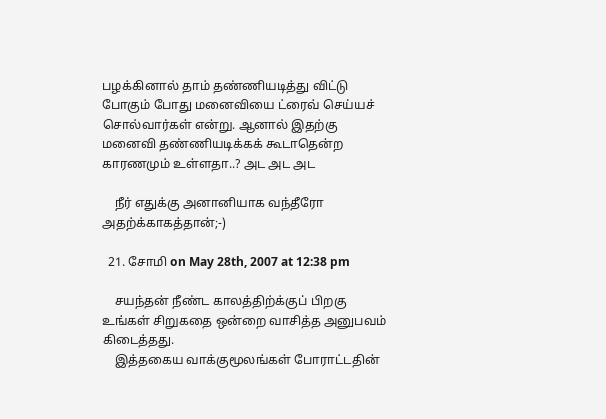பழக்கினால் தாம் தண்ணியடித்து விட்டு போகும் போது மனைவியை ட்ரைவ் செய்யச் சொல்வார்கள் என்று. ஆனால் இதற்கு மனைவி தண்ணியடிக்கக் கூடாதென்ற காரணமும் உள்ளதா..? அட அட அட

    நீர் எதுக்கு அனானியாக வந்தீரோ அதற்க்காகத்தான்;-)

  21. சோமி on May 28th, 2007 at 12:38 pm

    சயந்தன் நீண்ட காலத்திற்க்குப் பிறகு உங்கள் சிறுகதை ஒன்றை வாசித்த அனுபவம் கிடைத்தது.
    இத்தகைய வாக்குமூலங்கள் போராட்டதின்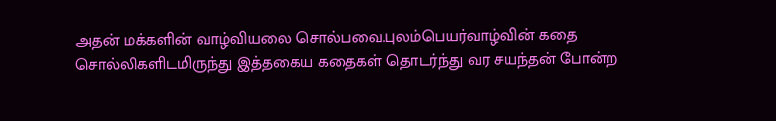அதன் மக்களின் வாழ்வியலை சொல்பவை.புலம்பெயர்வாழ்வின் கதை சொல்லிகளிடமிருந்து இத்தகைய கதைகள் தொடர்ந்து வர சயந்தன் போன்ற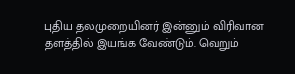புதிய தலமுறையினர் இன்னும் விரிவான தளத்தில் இயங்க வேண்டும். வெறும்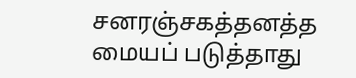சனரஞ்சகத்தனத்த மையப் படுத்தாது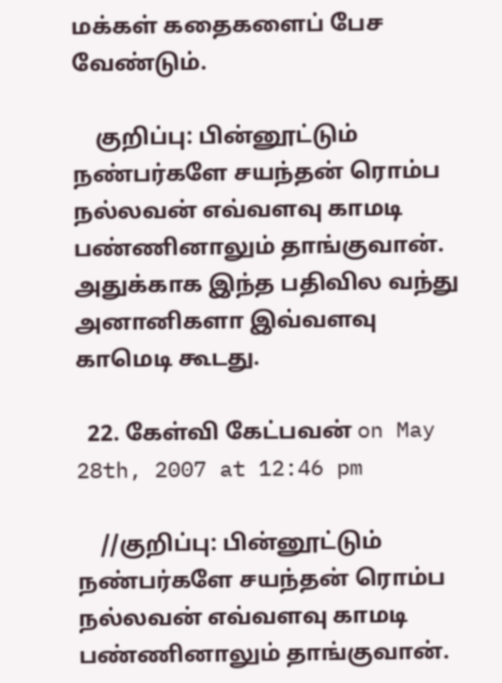மக்கள் கதைகளைப் பேச வேண்டும்.

    குறிப்பு: பின்னூட்டும் நண்பர்களே சயந்தன் ரொம்ப நல்லவன் எவ்வளவு காமடி பண்ணினாலும் தாங்குவான். அதுக்காக இந்த பதிவில வந்து அனானிகளா இவ்வளவு காமெடி கூடது.

  22. கேள்வி கேட்பவன் on May 28th, 2007 at 12:46 pm

    //குறிப்பு: பின்னூட்டும் நண்பர்களே சயந்தன் ரொம்ப நல்லவன் எவ்வளவு காமடி பண்ணினாலும் தாங்குவான்.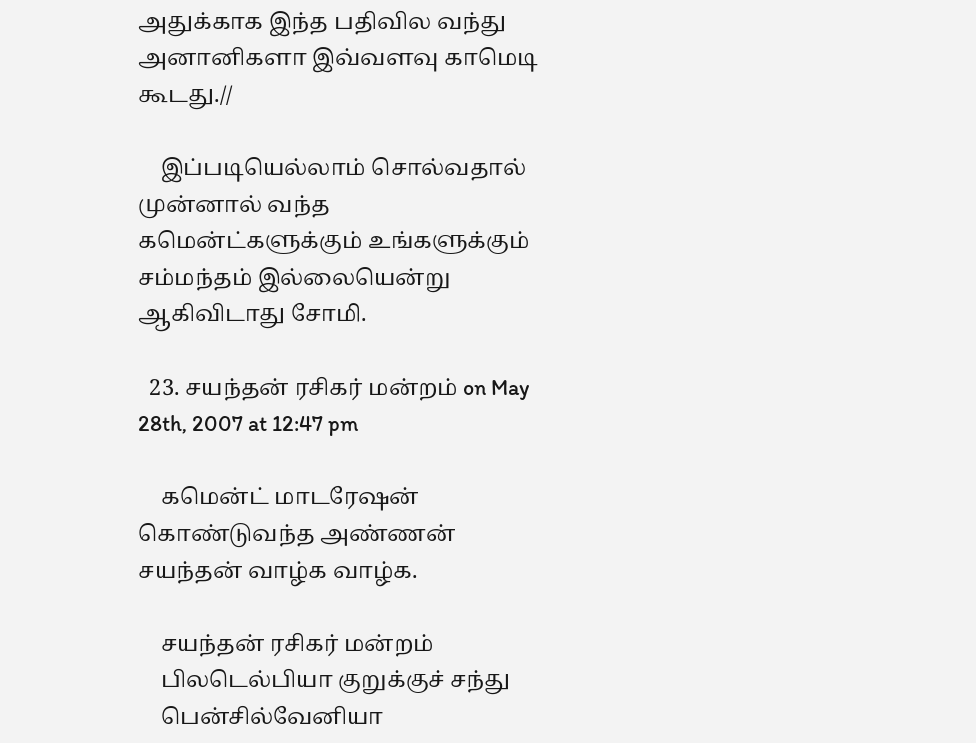அதுக்காக இந்த பதிவில வந்து அனானிகளா இவ்வளவு காமெடி கூடது.//

    இப்படியெல்லாம் சொல்வதால் முன்னால் வந்த கமென்ட்களுக்கும் உங்களுக்கும் சம்மந்தம் இல்லையென்று ஆகிவிடாது சோமி.

  23. சயந்தன் ரசிகர் மன்றம் on May 28th, 2007 at 12:47 pm

    கமென்ட் மாடரேஷன் கொண்டுவந்த அண்ணன் சயந்தன் வாழ்க வாழ்க.

    சயந்தன் ரசிகர் மன்றம்
    பிலடெல்பியா குறுக்குச் சந்து
    பென்சில்வேனியா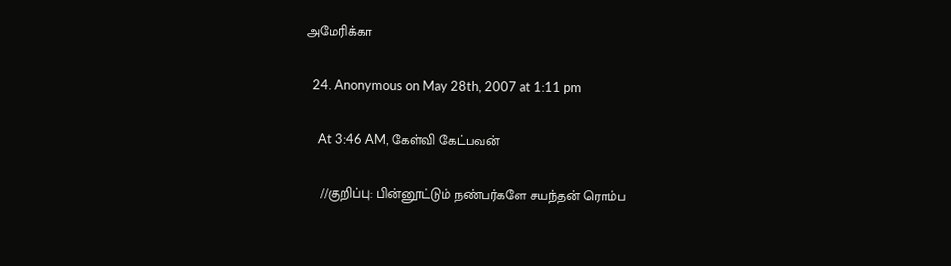அமேரிக்கா

  24. Anonymous on May 28th, 2007 at 1:11 pm

    At 3:46 AM, கேள்வி கேட்பவன்

    //குறிப்பு: பின்னூட்டும் நண்பர்களே சயந்தன் ரொம்ப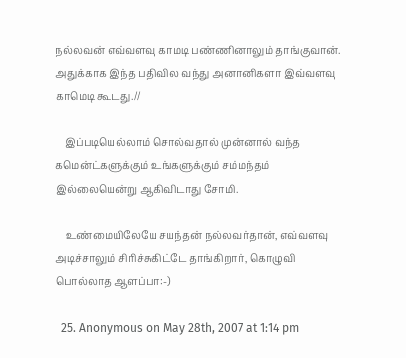நல்லவன் எவ்வளவு காமடி பண்ணினாலும் தாங்குவான். அதுக்காக இந்த பதிவில வந்து அனானிகளா இவ்வளவு காமெடி கூடது.//

    இப்படியெல்லாம் சொல்வதால் முன்னால் வந்த கமென்ட்களுக்கும் உங்களுக்கும் சம்மந்தம் இல்லையென்று ஆகிவிடாது சோமி.

    உண்மையிலேயே சயந்தன் நல்லவர்தான், எவ்வளவு அடிச்சாலும் சிரிச்சுகிட்டே தாங்கிறார், கொழுவி பொல்லாத ஆளப்பா:-)

  25. Anonymous on May 28th, 2007 at 1:14 pm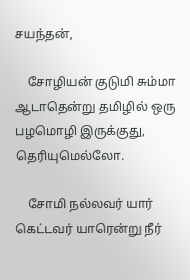சயந்தன்,

    சோழியன் குடுமி சும்மா ஆடாதென்று தமிழில் ஒரு பழமொழி இருக்குது, தெரியுமெல்லோ.

    சோமி நல்லவர் யார் கெட்டவர் யாரென்று நீர்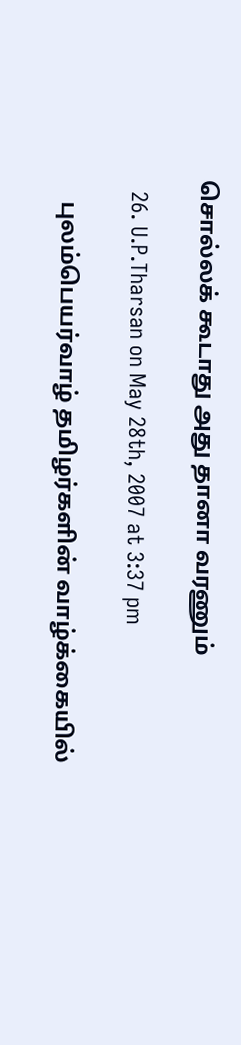சொல்லக் கூடாது அது தானா வரணும்

  26. U.P.Tharsan on May 28th, 2007 at 3:37 pm

    புலம்பெயர்வாழ் தமிழர்களின் வாழ்க்கையில்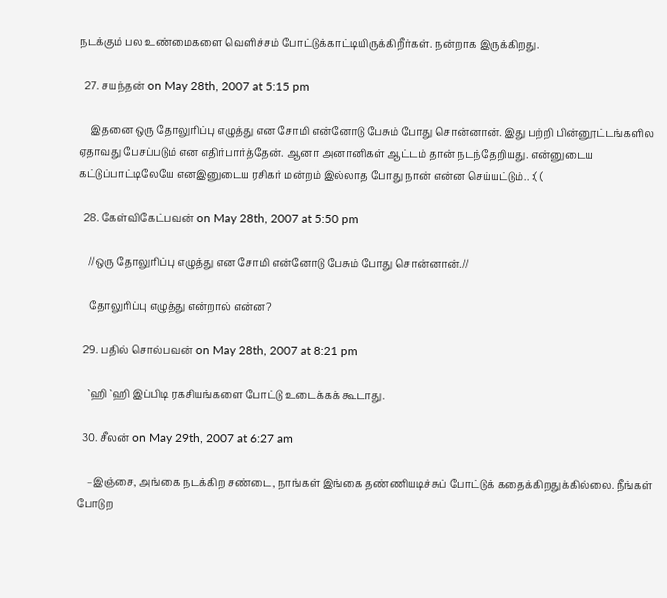நடக்கும் பல உண்மைகளை வெளிச்சம் போட்டுக்காட்டியிருக்கிறீர்கள். நன்றாக இருக்கிறது.

  27. சயந்தன் on May 28th, 2007 at 5:15 pm

    இதனை ஒரு தோலுரிப்பு எழுத்து என சோமி என்னோடு பேசும் போது சொன்னான். இது பற்றி பின்னூட்டங்களில ஏதாவது பேசப்படும் என எதிர்பார்த்தேன். ஆனா அனானிகள் ஆட்டம் தான் நடந்தேறியது. என்னுடைய கட்டுப்பாட்டிலேயே எனஇனுடைய ரசிகர் மன்றம் இல்லாத போது நான் என்ன செய்யட்டும்.. :( (

  28. கேள்விகேட்பவன் on May 28th, 2007 at 5:50 pm

    //ஒரு தோலுரிப்பு எழுத்து என சோமி என்னோடு பேசும் போது சொன்னான்.//

    தோலுரிப்பு எழுத்து என்றால் என்ன?

  29. பதில் சொல்பவன் on May 28th, 2007 at 8:21 pm

    `ஹி `ஹி இப்பிடி ரகசியங்களை போட்டு உடைக்கக் கூடாது.

  30. சீலன் on May 29th, 2007 at 6:27 am

    –இஞ்சை, அங்கை நடக்கிற சண்டை, நாங்கள் இங்கை தண்ணியடிச்சுப் போட்டுக் கதைக்கிறதுக்கில்லை. நீங்கள் போடுற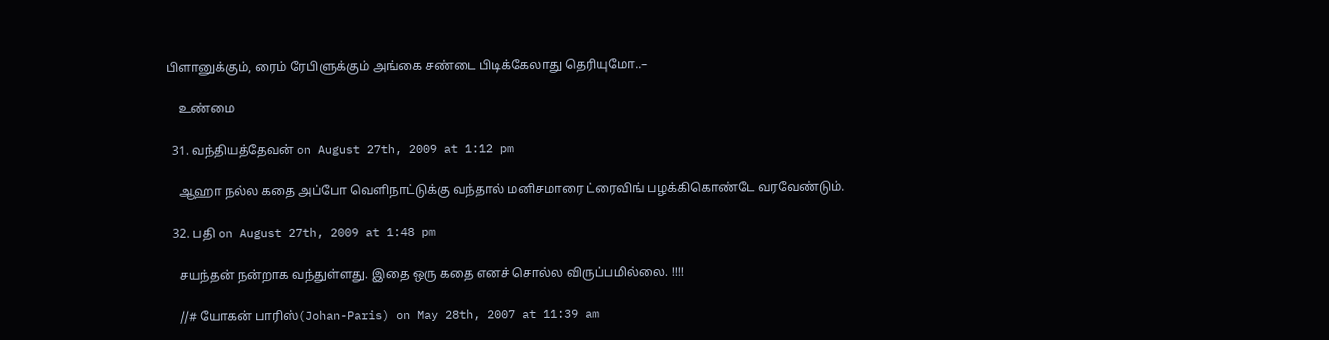பிளானுக்கும், ரைம் ரேபிளுக்கும் அங்கை சண்டை பிடிக்கேலாது தெரியுமோ..–

    உண்மை

  31. வந்தியத்தேவன் on August 27th, 2009 at 1:12 pm

    ஆஹா நல்ல கதை அப்போ வெளிநாட்டுக்கு வந்தால் மனிசமாரை ட்ரைவிங் பழக்கிகொண்டே வரவேண்டும்.

  32. பதி on August 27th, 2009 at 1:48 pm

    சயந்தன் நன்றாக வந்துள்ளது. இதை ஒரு கதை எனச் சொல்ல விருப்பமில்லை. !!!!

    //# யோகன் பாரிஸ்(Johan-Paris) on May 28th, 2007 at 11:39 am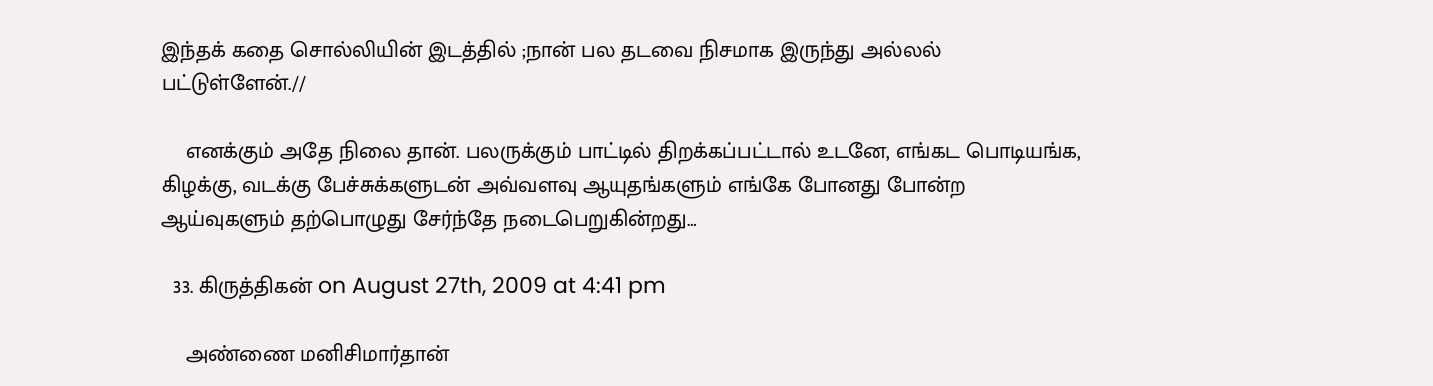இந்தக் கதை சொல்லியின் இடத்தில் ;நான் பல தடவை நிசமாக இருந்து அல்லல் பட்டுள்ளேன்.//

    எனக்கும் அதே நிலை தான். பலருக்கும் பாட்டில் திறக்கப்பட்டால் உடனே, எங்கட பொடியங்க, கிழக்கு, வடக்கு பேச்சுக்களுடன் அவ்வளவு ஆயுதங்களும் எங்கே போனது போன்ற ஆய்வுகளும் தற்பொழுது சேர்ந்தே நடைபெறுகின்றது…

  33. கிருத்திகன் on August 27th, 2009 at 4:41 pm

    அண்ணை மனிசிமார்தான்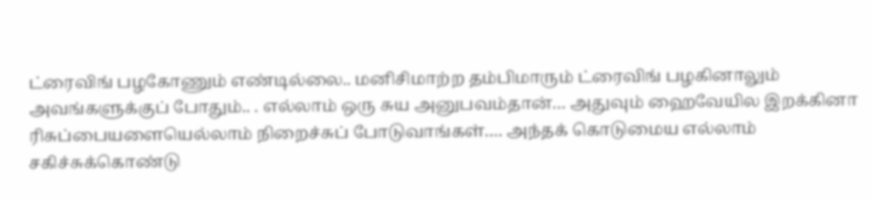ட்ரைவிங் பழகோணும் எண்டில்லை.. மனிசிமாற்ற தம்பிமாரும் ட்ரைவிங் பழகினாலும் அவங்களுக்குப் போதும்.. . எல்லாம் ஒரு சுய அனுபவம்தான்… அதுவும் ஹைவேயில இறக்கினா ரிசுப்பையளையெல்லாம் நிறைச்சுப் போடுவாங்கள்…. அந்தக் கொடுமைய எல்லாம் சகிச்சுக்கொண்டு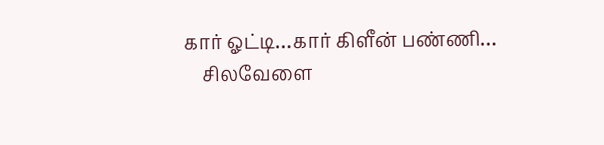கார் ஓட்டி…கார் கிளீன் பண்ணி…
    சிலவேளை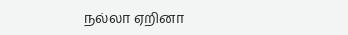நல்லா ஏறினா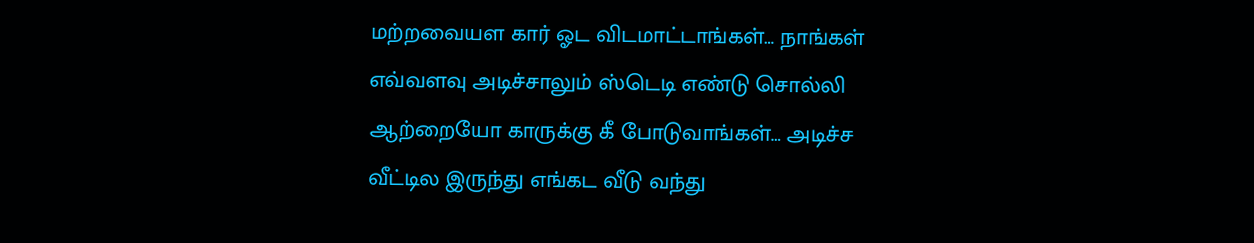மற்றவையள கார் ஓட விடமாட்டாங்கள்… நாங்கள் எவ்வளவு அடிச்சாலும் ஸ்டெடி எண்டு சொல்லி ஆற்றையோ காருக்கு கீ போடுவாங்கள்… அடிச்ச வீட்டில இருந்து எங்கட வீடு வந்து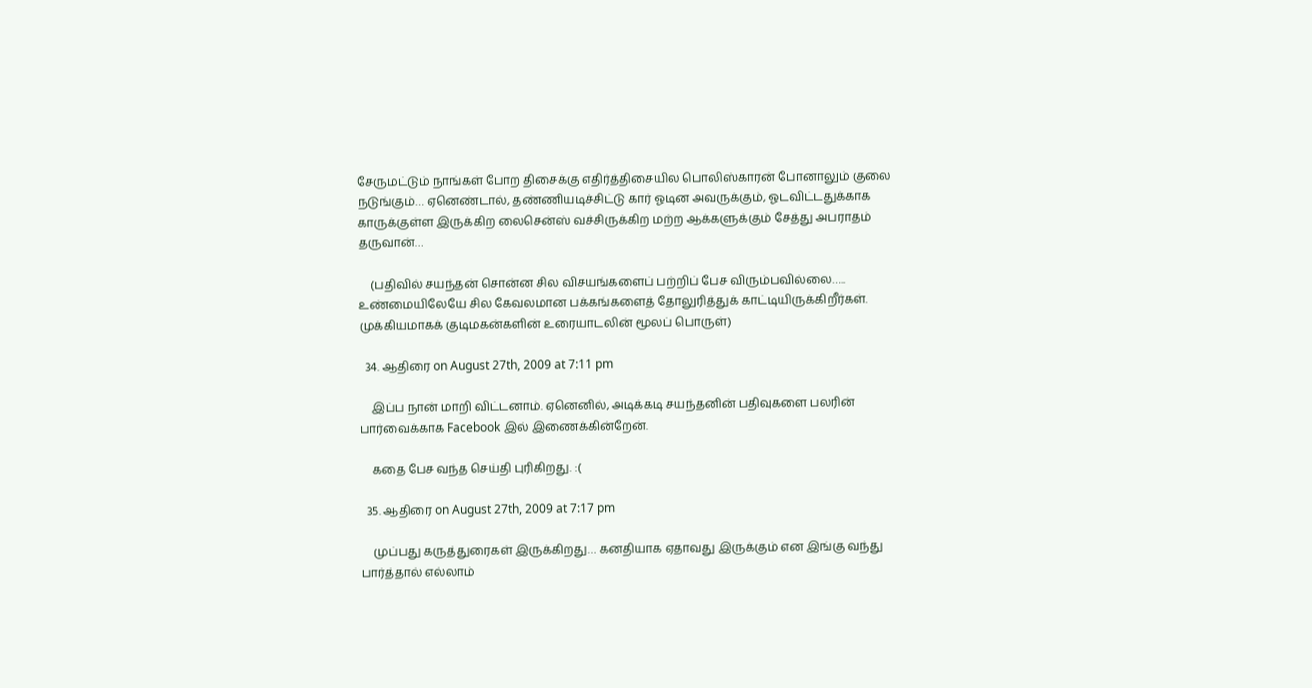சேருமட்டும் நாங்கள் போற திசைக்கு எதிர்த்திசையில பொலிஸ்காரன் போனாலும் குலை நடுங்கும்… ஏனெண்டால், தண்ணியடிச்சிட்டு கார் ஓடின அவருக்கும், ஓடவிட்டதுக்காக காருக்குள்ள இருக்கிற லைசென்ஸ் வச்சிருக்கிற மற்ற ஆக்களுக்கும் சேத்து அபராதம் தருவான்…

    (பதிவில் சயந்தன் சொன்ன சில விசயங்களைப் பற்றிப் பேச விரும்பவில்லை….. உண்மையிலேயே சில கேவலமான பக்கங்களைத் தோலுரித்துக் காட்டியிருக்கிறீர்கள். முக்கியமாகக் குடிமகன்களின் உரையாடலின் மூலப் பொருள்)

  34. ஆதிரை on August 27th, 2009 at 7:11 pm

    இப்ப நான் மாறி விட்டனாம். ஏனெனில், அடிக்கடி சயந்தனின் பதிவுகளை பலரின் பார்வைக்காக Facebook இல் இணைக்கின்றேன்.

    கதை பேச வந்த செய்தி புரிகிறது. :(

  35. ஆதிரை on August 27th, 2009 at 7:17 pm

    முப்பது கருத்துரைகள் இருக்கிறது… கனதியாக ஏதாவது இருக்கும் என இங்கு வந்து பார்த்தால் எல்லாம்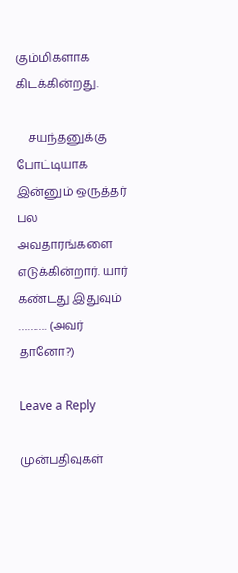கும்மிகளாக கிடக்கின்றது.

    சயந்தனுக்கு போட்டியாக இன்னும் ஒருத்தர் பல அவதாரங்களை எடுக்கின்றார். யார் கண்டது இதுவும் ………. (அவர் தானோ?)

Leave a Reply

முன்பதிவுகள்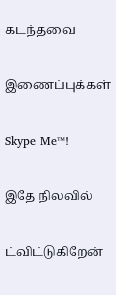கடந்தவை

இணைப்புக்கள்

Skype Me™!

இதே நிலவில்

ட்விட்டுகிறேன்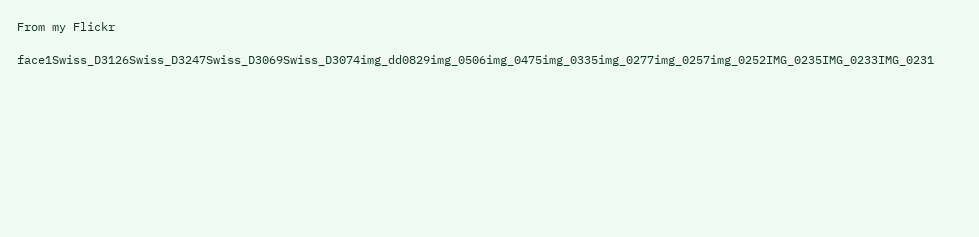From my Flickr

face1Swiss_D3126Swiss_D3247Swiss_D3069Swiss_D3074img_dd0829img_0506img_0475img_0335img_0277img_0257img_0252IMG_0235IMG_0233IMG_0231